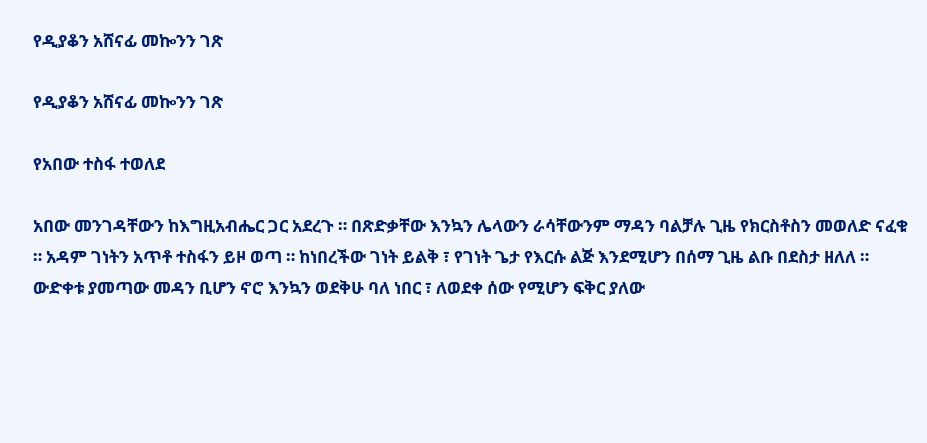የዲያቆን አሸናፊ መኰንን ገጽ

የዲያቆን አሸናፊ መኰንን ገጽ

የአበው ተስፋ ተወለደ

አበው መንገዳቸውን ከእግዚአብሔር ጋር አደረጉ ። በጽድቃቸው እንኳን ሌላውን ራሳቸውንም ማዳን ባልቻሉ ጊዜ የክርስቶስን መወለድ ናፈቁ ። አዳም ገነትን አጥቶ ተስፋን ይዞ ወጣ ። ከነበረችው ገነት ይልቅ ፣ የገነት ጌታ የእርሱ ልጅ እንደሚሆን በሰማ ጊዜ ልቡ በደስታ ዘለለ ። ውድቀቱ ያመጣው መዳን ቢሆን ኖሮ እንኳን ወደቅሁ ባለ ነበር ፣ ለወደቀ ሰው የሚሆን ፍቅር ያለው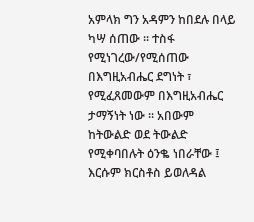አምላክ ግን አዳምን ከበደሉ በላይ ካሣ ሰጠው ። ተስፋ የሚነገረው/የሚሰጠው በእግዚአብሔር ደግነት ፣ የሚፈጸመውም በእግዚአብሔር ታማኝነት ነው ። አበውም ከትውልድ ወደ ትውልድ የሚቀባበሉት ዕንቈ ነበራቸው ፤ እርሱም ክርስቶስ ይወለዳል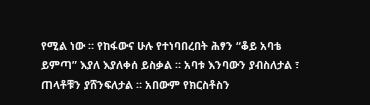የሚል ነው ። የከፋውና ሁሉ የተነባበረበት ሕፃን “ቆይ አባቴ ይምጣ” እያለ እያለቀሰ ይስቃል ። አባቱ እንባውን ያብስለታል ፣ ጠላቶቹን ያሸንፍለታል ። አበውም የክርስቶስን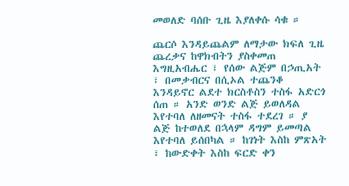መወለድ ባሰቡ ጊዜ እያለቀሱ ሳቁ ።

ጨርሶ እንዳይጨልም ለማታው ክፍለ ጊዜ ጨረቃና ከዋክብትን ያስቀመጠ እግዚአብሔር ፣ የሰው ልጅም በኃጢአት ፣ በመቃብርና በሲኦል ተጨንቆ እንዳይኖር ልደተ ክርስቶስን ተስፋ አድርጎ ሰጠ ። አንድ ወንድ ልጅ ይወለዳል እየተባለ ለዘመናት ተስፋ ተደረገ ። ያ ልጅ ከተወለደ በኋላም ዳግም ይመጣል እየተባለ ይሰበካል ። ከገነት እስከ ምጽአት ፣ ከውድቀት እስከ ፍርድ ቀን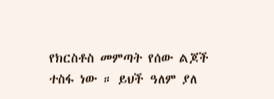የክርስቶስ መምጣት የሰው ልጆች ተስፋ ነው ። ይህች ዓለም ያለ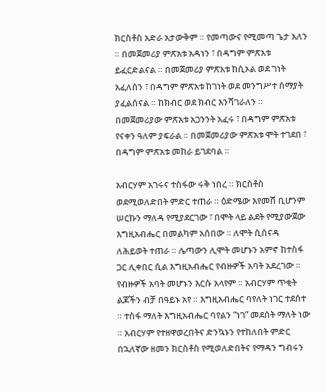ክርስቶስ አድራ አታውቅም ። የመጣውና የሚመጣ ጌታ አለን ። በመጀመሪያ ምጽአቱ አዳነን ፣ በዳግም ምጽአቱ ይፈርድልናል ። በመጀመሪያ ምጽአቱ ከሲኦል ወደ ገነት አፈለሰን ፣ በዳግም ምጽአቱ ከገነት ወደ መንግሥተ ሰማያት ያፈልሰናል ። ከክብር ወደ ክብር እንሻገራለን ። በመጀመሪያው ምጽአቱ አጋንንት አፈሩ ፣ በዳግም ምጽአቱ የናቀን ዓለም ያፍራል ። በመጀመሪያው ምጽአቱ ሞት ተገደበ ፣ በዳግም ምጽአቱ መከራ ይገደባል ።

አብርሃም አገሩና ተስፋው ሩቅ ነበረ ። ክርስቶስ ወደሚወለድበት ምድር ተጠራ ። ዕድሜው እየመሸ ቢሆንም ሠርኩን ማለዳ የሚያደርገው ፣ በሞት ላይ ልደት የሚያውጀው እግዚአብሔር በመልካም አሰበው ። ለሞት ሲሰናዳ ለሕይወት ተጠራ ። ሌጣውን ሊሞት መሆኑን አምኖ ከተስፋ ጋር ሊቀበር ሲል እግዚአብሔር የብዙዎች አባት አደረገው ። የብዙዎች አባት መሆኑን እርሱ አላየም ። አብርሃም ጥቂት ልጆችን ብቻ በዓይኑ አየ ። እግዚአብሔር ባየለት ነገር ተደሰተ ። ተስፋ ማለት እግዚአብሔር ባየልን “ነገ” መደሰት ማለት ነው ። አብርሃም የተዘዋወረበትና ድንኳኑን የተከለበት ምድር በኋለኛው ዘመን ክርስቶስ የሚወለድበትና የማዳን ግብሩን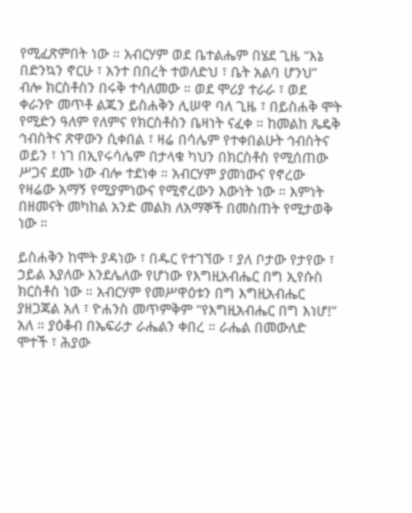የሚፈጽምበት ነው ። አብርሃም ወደ ቤተልሔም በሄደ ጊዜ “እኔ በድንኳን ኖርሁ ፣ አንተ በበረት ተወለድህ ፣ ቤት አልባ ሆንህ” ብሎ ክርስቶስን በሩቅ ተሳለመው ። ወደ ሞሪያ ተራራ ፣ ወደ ቀራንዮ መጥቶ ልጁን ይስሐቅን ሊሠዋ ባለ ጊዜ ፣ በይስሐቅ ሞት የሚድን ዓለም የለምና የክርስቶስን ቤዛነት ናፈቀ ። ከመልከ ጼዴቅ ኅብስትና ጽዋውን ሲቀበል ፣ ዛሬ በሳሌም የተቀበልሁት ኅብስትና ወይን ፣ ነገ በኢየሩሳሌም በታላቁ ካህን በክርስቶስ የሚሰጠው ሥጋና ደሙ ነው ብሎ ተደነቀ ። አብርሃም ያመነውና የኖረው የዛሬው አማኝ የሚያምነውና የሚኖረውን እውነት ነው ። እምነት በዘመናት መካከል አንድ መልክ ለአማኞች በመስጠት የሚታወቅ ነው ።

ይስሐቅን ከሞት ያዳነው ፣ በዱር የተገኘው ፣ ያለ ቦታው የታየው ፣ ኃይል እያለው እንደሌለው የሆነው የእግዚአብሔር በግ ኢየሱስ ክርስቶስ ነው ። አብርሃም የመሥዋዕቱን በግ እግዚአብሔር ያዘጋጃል አለ ፣ ዮሐንስ መጥምቅም “የእግዚአብሔር በግ እነሆ!” አለ ። ያዕቆብ በኤፍራታ ራሔልን ቀበረ ። ራሔል በመውለድ ሞተች ፣ ሕያው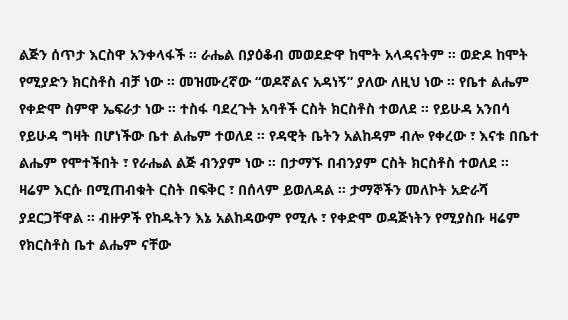ልጅን ሰጥታ እርስዋ አንቀላፋች ። ራሔል በያዕቆብ መወደድዋ ከሞት አላዳናትም ። ወድዶ ከሞት የሚያድን ክርስቶስ ብቻ ነው ። መዝሙረኛው “ወዶኛልና አዳነኝ” ያለው ለዚህ ነው ። የቤተ ልሔም የቀድሞ ስምዋ ኤፍራታ ነው ። ተስፋ ባደረጉት አባቶች ርስት ክርስቶስ ተወለደ ። የይሁዳ አንበሳ የይሁዳ ግዛት በሆነችው ቤተ ልሔም ተወለደ ። የዳዊት ቤትን አልከዳም ብሎ የቀረው ፣ እናቱ በቤተ ልሔም የሞተችበት ፣ የራሔል ልጅ ብንያም ነው ። በታማኙ በብንያም ርስት ክርስቶስ ተወለደ ። ዛሬም እርሱ በሚጠብቁት ርስት በፍቅር ፣ በሰላም ይወለዳል ። ታማኞችን መለኮት አድራሻ ያደርጋቸዋል ። ብዙዎች የከዱትን እኔ አልከዳውም የሚሉ ፣ የቀድሞ ወዳጅነትን የሚያስቡ ዛሬም የክርስቶስ ቤተ ልሔም ናቸው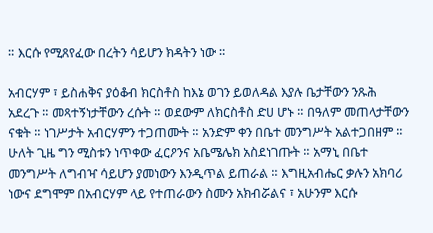። እርሱ የሚጸየፈው በረትን ሳይሆን ክዳትን ነው ።

አብርሃም ፣ ይስሐቅና ያዕቆብ ክርስቶስ ከእኔ ወገን ይወለዳል እያሉ ቤታቸውን ንጹሕ አደረጉ ። መጻተኝነታቸውን ረሱት ። ወደውም ለክርስቶስ ድሀ ሆኑ ። በዓለም መጠላታቸውን ናቁት ። ነገሥታት አብርሃምን ተጋጠሙት ። አንድም ቀን በቤተ መንግሥት አልተጋበዘም ። ሁለት ጊዜ ግን ሚስቱን ነጥቀው ፈርዖንና አቤሜሌክ አስደነገጡት ። አማኒ በቤተ መንግሥት ለግብዣ ሳይሆን ያመነውን እንዲጥል ይጠራል ። እግዚአብሔር ቃሉን አክባሪ ነውና ደግሞም በአብርሃም ላይ የተጠራውን ስሙን አክብሯልና ፣ አሁንም እርሱ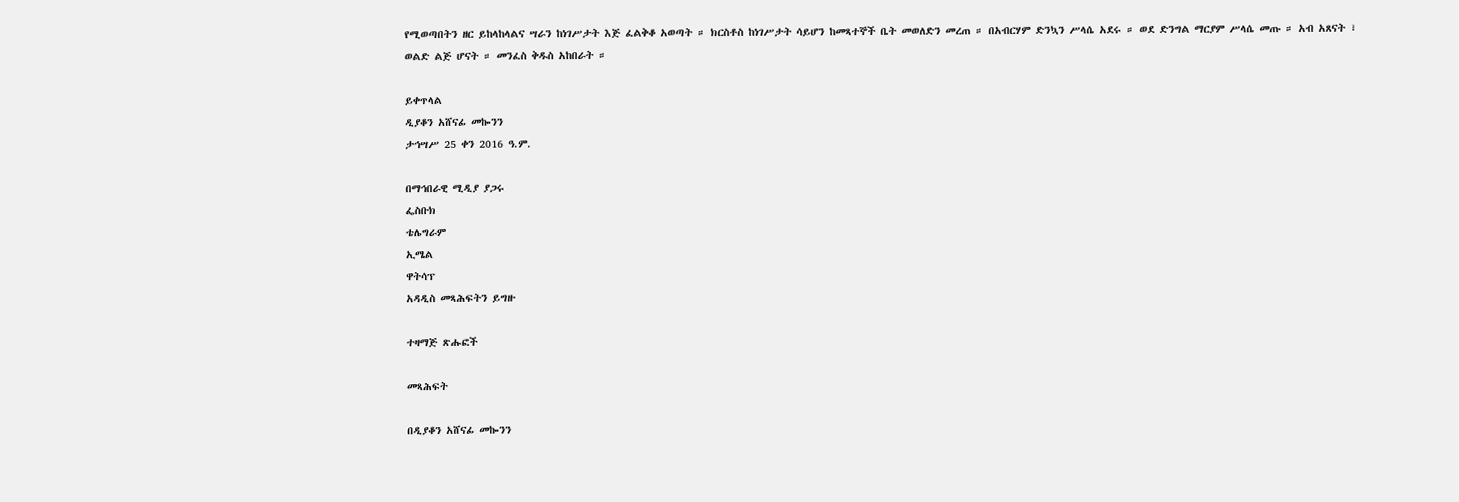የሚወጣበትን ዘር ይከላከላልና ሣራን ከነገሥታት እጅ ፈልቅቆ አወጣት ። ክርስቶስ ከነገሥታት ሳይሆን ከመጻተኞች ቤት መወለድን መረጠ ። በአብርሃም ድንኳን ሥላሴ አደሩ ። ወደ ድንግል ማርያም ሥላሴ መጡ ። አብ አጸናት ፣ ወልድ ልጅ ሆናት ። መንፈስ ቅዱስ አከበራት ።

ይቀጥላል
ዲያቆን አሸናፊ መኰንን
ታኅሣሥ 25 ቀን 2016 ዓ.ም.

በማኅበራዊ ሚዲያ ያጋሩ
ፌስቡክ
ቴሌግራም
ኢሜል
ዋትሳፕ
አዳዲስ መጻሕፍትን ይግዙ

ተዛማጅ ጽሑፎች

መጻሕፍት

በዲያቆን አሸናፊ መኰንን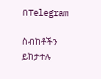በTelegram

ስብከቶችን ይከታተሉ